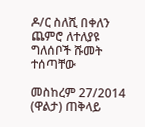ዶ/ር ስለሺ በቀለን ጨምሮ ለተለያዩ ግለሰቦች ሹመት ተሰጣቸው

መስከረም 27/2014 (ዋልታ) ጠቅላይ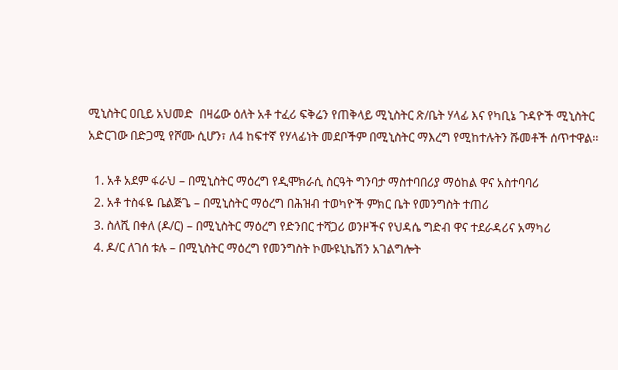ሚኒስትር ዐቢይ አህመድ  በዛሬው ዕለት አቶ ተፈሪ ፍቅሬን የጠቅላይ ሚኒስትር ጽ/ቤት ሃላፊ እና የካቢኔ ጉዳዮች ሚኒስትር አድርገው በድጋሚ የሾሙ ሲሆን፣ ለ4 ከፍተኛ የሃላፊነት መደቦችም በሚኒስትር ማእረግ የሚከተሉትን ሹመቶች ሰጥተዋል፡፡

  1. አቶ አደም ፋራህ – በሚኒስትር ማዕረግ የዲሞክራሲ ስርዓት ግንባታ ማስተባበሪያ ማዕከል ዋና አስተባባሪ
  2. አቶ ተስፋዬ ቤልጅጌ – በሚኒስትር ማዕረግ በሕዝብ ተወካዮች ምክር ቤት የመንግስት ተጠሪ
  3. ስለሺ በቀለ (ዶ/ር) – በሚኒስትር ማዕረግ የድንበር ተሻጋሪ ወንዞችና የህዳሴ ግድብ ዋና ተደራዳሪና አማካሪ
  4. ዶ/ር ለገሰ ቱሉ – በሚኒስትር ማዕረግ የመንግስት ኮሙዩኒኬሽን አገልግሎት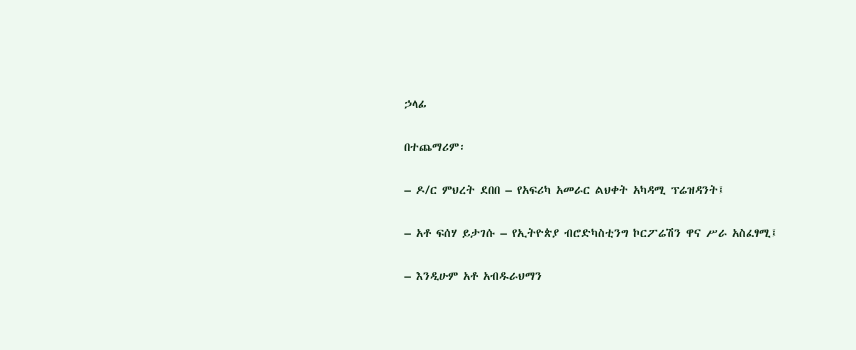ኃላፊ

በተጨማሪም፡

– ዶ/ር ምህረት ደበበ – የአፍሪካ አመራር ልህቀት አካዳሚ ፕሬዝዳንት፤

– አቶ ፍሰሃ ይታገሱ – የኢትዮጵያ ብሮድካስቲንግ ኮርፖሬሽን ዋና ሥራ አስፈፃሚ፤

– እንዲሁም አቶ አብዱራህማን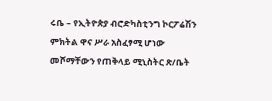ሩቤ – የኢትዮጵያ ብሮድካስቲንግ ኮርፖሬሽን ምክትል ዋና ሥራ አስፈፃሚ ሆነው መሾማቸውን የጠቅላይ ሚኒስትር ጽ/ቤት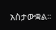አስታውቋል፡፡